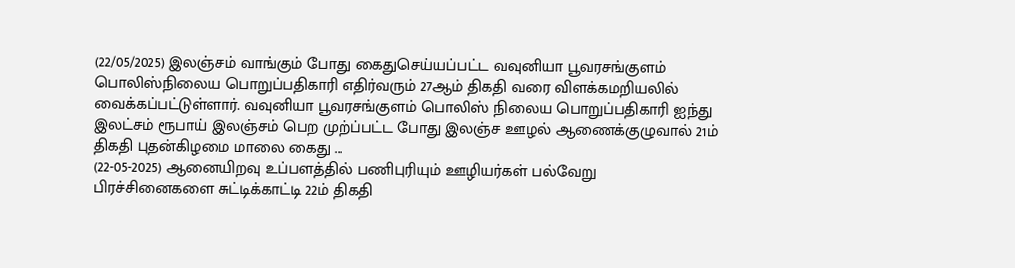(22/05/2025) இலஞ்சம் வாங்கும் போது கைதுசெய்யப்பட்ட வவுனியா பூவரசங்குளம் பொலிஸ்நிலைய பொறுப்பதிகாரி எதிர்வரும் 27ஆம் திகதி வரை விளக்கமறியலில் வைக்கப்பட்டுள்ளார். வவுனியா பூவரசங்குளம் பொலிஸ் நிலைய பொறுப்பதிகாரி ஐந்து இலட்சம் ரூபாய் இலஞ்சம் பெற முற்ப்பட்ட போது இலஞ்ச ஊழல் ஆணைக்குழுவால் 21ம் திகதி புதன்கிழமை மாலை கைது ...
(22-05-2025) ஆனையிறவு உப்பளத்தில் பணிபுரியும் ஊழியர்கள் பல்வேறு பிரச்சினைகளை சுட்டிக்காட்டி 22ம் திகதி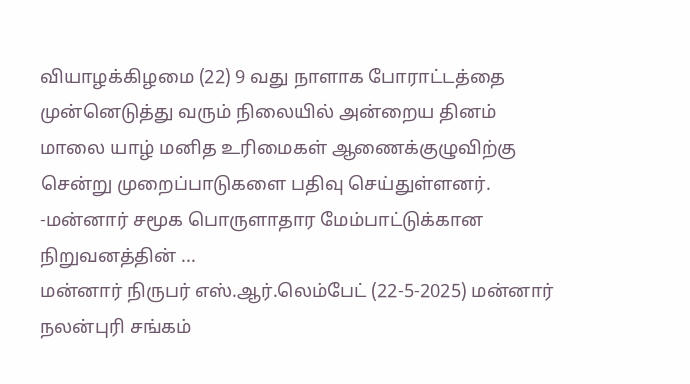வியாழக்கிழமை (22) 9 வது நாளாக போராட்டத்தை முன்னெடுத்து வரும் நிலையில் அன்றைய தினம் மாலை யாழ் மனித உரிமைகள் ஆணைக்குழுவிற்கு சென்று முறைப்பாடுகளை பதிவு செய்துள்ளனர். -மன்னார் சமூக பொருளாதார மேம்பாட்டுக்கான நிறுவனத்தின் ...
மன்னார் நிருபர் எஸ்.ஆர்.லெம்பேட் (22-5-2025) மன்னார் நலன்புரி சங்கம்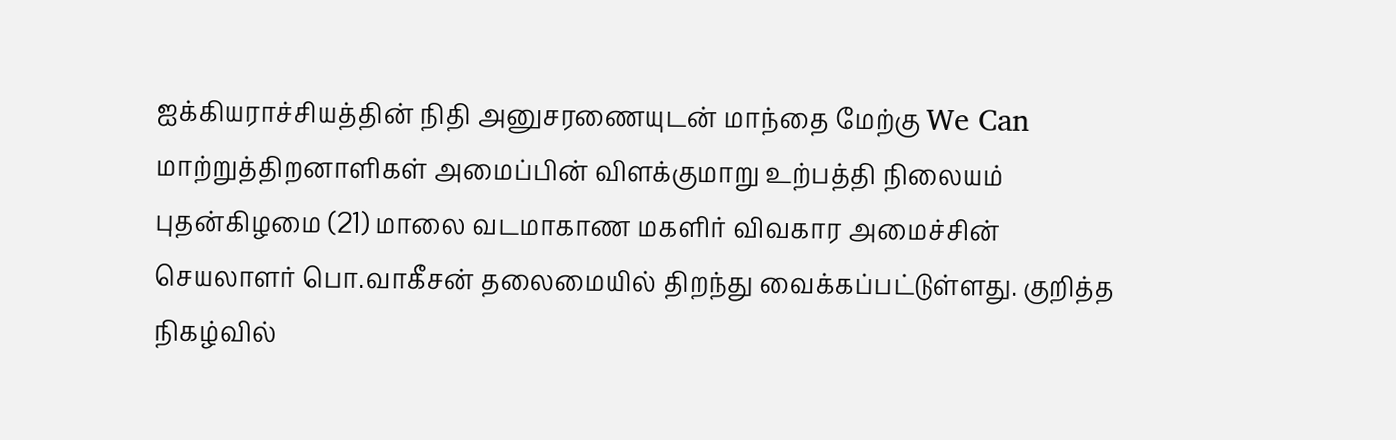ஐக்கியராச்சியத்தின் நிதி அனுசரணையுடன் மாந்தை மேற்கு We Can மாற்றுத்திறனாளிகள் அமைப்பின் விளக்குமாறு உற்பத்தி நிலையம் புதன்கிழமை (21) மாலை வடமாகாண மகளிர் விவகார அமைச்சின் செயலாளர் பொ.வாகீசன் தலைமையில் திறந்து வைக்கப்பட்டுள்ளது. குறித்த நிகழ்வில்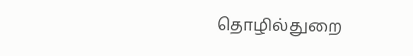தொழில்துறை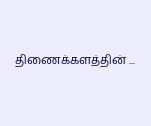திணைக்களத்தின் ...